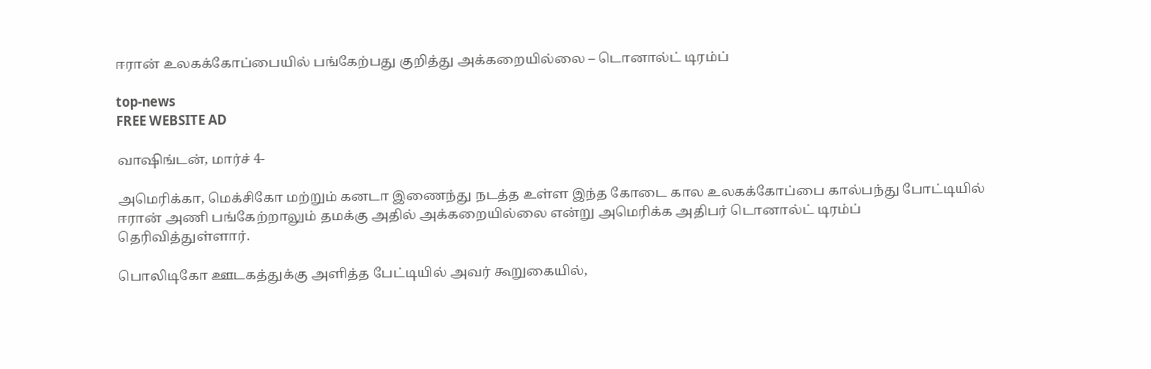ஈரான் உலகக்கோப்பையில் பங்கேற்பது குறித்து அக்கறையில்லை – டொனால்ட் டிரம்ப்

top-news
FREE WEBSITE AD

வாஷிங்டன், மார்ச் 4-

அமெரிக்கா, மெக்சிகோ மற்றும் கனடா இணைந்து நடத்த உள்ள இந்த கோடை கால உலகக்கோப்பை கால்பந்து போட்டியில் ஈரான் அணி பங்கேற்றாலும் தமக்கு அதில் அக்கறையில்லை என்று அமெரிக்க அதிபர் டொனால்ட் டிரம்ப் தெரிவித்துள்ளார்.

பொலிடிகோ ஊடகத்துக்கு அளித்த பேட்டியில் அவர் கூறுகையில்,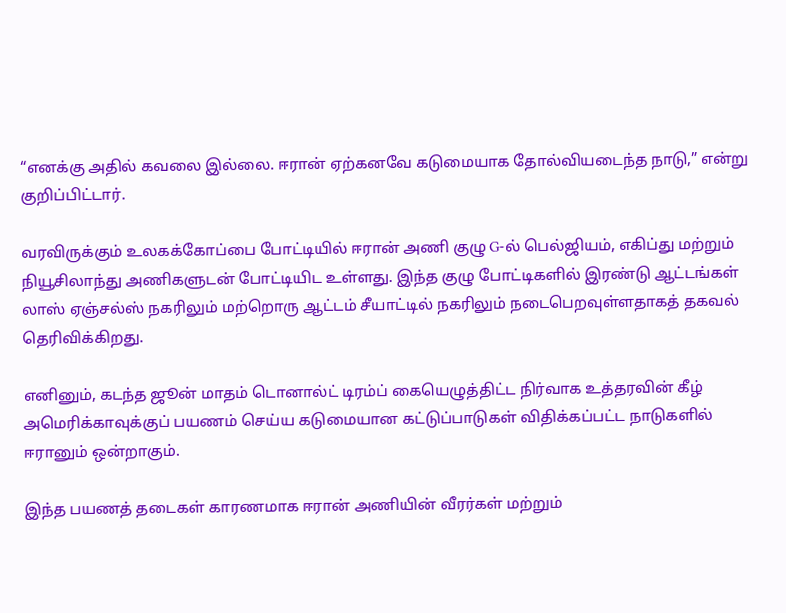“எனக்கு அதில் கவலை இல்லை. ஈரான் ஏற்கனவே கடுமையாக தோல்வியடைந்த நாடு,” என்று குறிப்பிட்டார்.

வரவிருக்கும் உலகக்கோப்பை போட்டியில் ஈரான் அணி குழு G-ல் பெல்ஜியம், எகிப்து மற்றும் நியூசிலாந்து அணிகளுடன் போட்டியிட உள்ளது. இந்த குழு போட்டிகளில் இரண்டு ஆட்டங்கள் லாஸ் ஏஞ்சல்ஸ் நகரிலும் மற்றொரு ஆட்டம் சீயாட்டில் நகரிலும் நடைபெறவுள்ளதாகத் தகவல் தெரிவிக்கிறது.

எனினும், கடந்த ஜூன் மாதம் டொனால்ட் டிரம்ப் கையெழுத்திட்ட நிர்வாக உத்தரவின் கீழ் அமெரிக்காவுக்குப் பயணம் செய்ய கடுமையான கட்டுப்பாடுகள் விதிக்கப்பட்ட நாடுகளில் ஈரானும் ஒன்றாகும்.

இந்த பயணத் தடைகள் காரணமாக ஈரான் அணியின் வீரர்கள் மற்றும்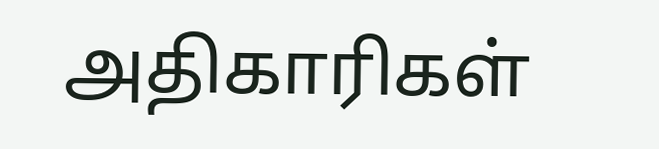அதிகாரிகள்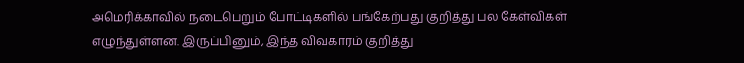அமெரிக்காவில் நடைபெறும் போட்டிகளில் பங்கேற்பது குறித்து பல கேள்விகள் எழுந்துள்ளன. இருப்பினும், இந்த விவகாரம் குறித்து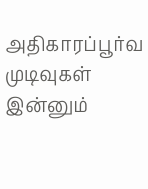அதிகாரப்பூர்வ முடிவுகள் இன்னும்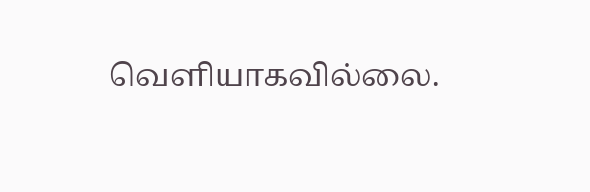வெளியாகவில்லை.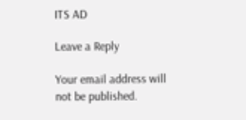ITS AD

Leave a Reply

Your email address will not be published.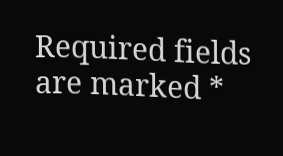Required fields are marked *